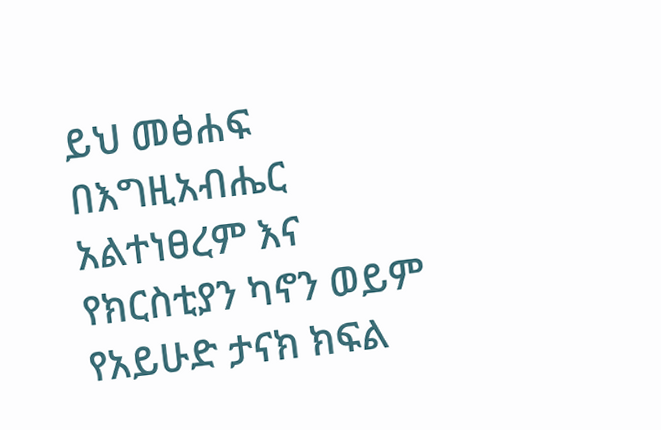ይህ መፅሐፍ በእግዚአብሔር አልተነፀረም እና የክርስቲያን ካኖን ወይም የአይሁድ ታናክ ክፍል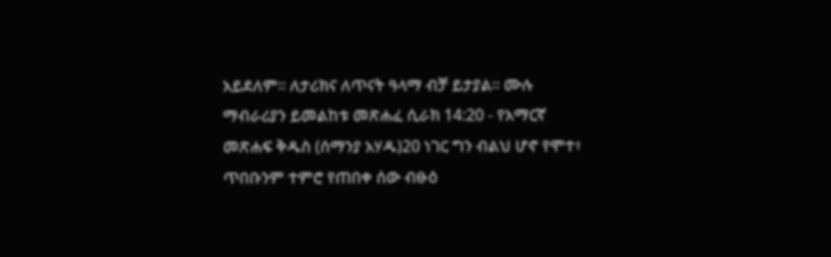አይደለም። ለታሪክና ለጥናት ዓላማ ብቻ ይታያል። ሙሉ ማብራሪያን ይመልከቱ መጽሐፈ ሲራክ 14:20 - የአማርኛ መጽሐፍ ቅዱስ (ሰማንያ አሃዱ)20 ነገር ግን ብልህ ሆኖ የሞተ፥ ጥበቡንም ተምሮ የጠበቀ ሰው ብፁዕ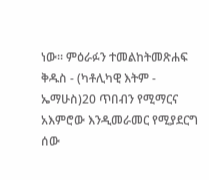ነው። ምዕራፉን ተመልከትመጽሐፍ ቅዱስ - (ካቶሊካዊ እትም - ኤማሁስ)20 ጥበብን የሚማርና አእምሮው እንዲመራመር የሚያደርግ ሰው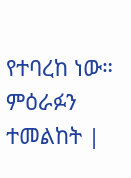የተባረከ ነው። ምዕራፉን ተመልከት |